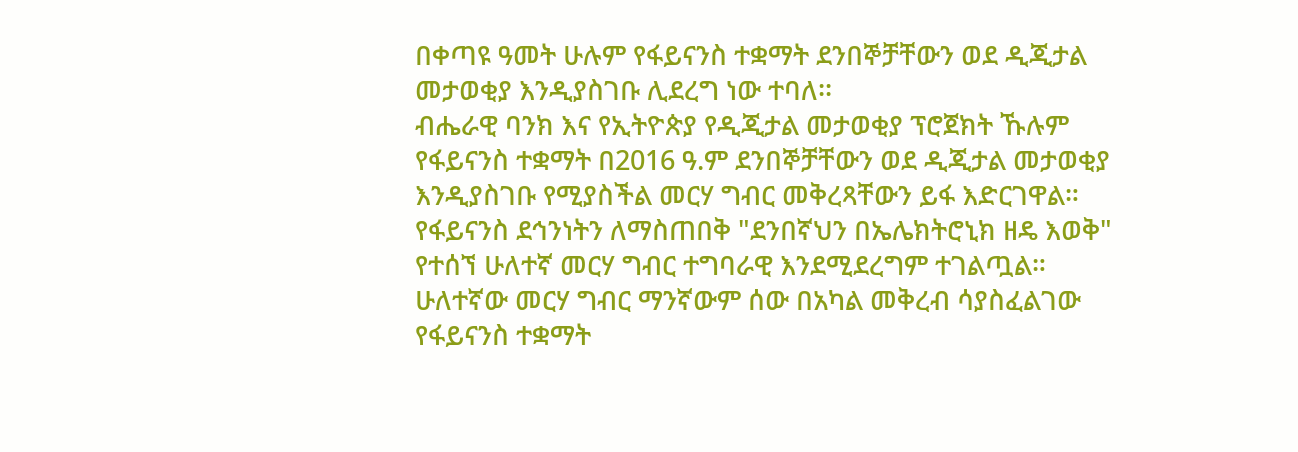በቀጣዩ ዓመት ሁሉም የፋይናንስ ተቋማት ደንበኞቻቸውን ወደ ዲጂታል መታወቂያ እንዲያስገቡ ሊደረግ ነው ተባለ፡፡
ብሔራዊ ባንክ እና የኢትዮጵያ የዲጂታል መታወቂያ ፕሮጀክት ኹሉም የፋይናንስ ተቋማት በ2016 ዓ.ም ደንበኞቻቸውን ወደ ዲጂታል መታወቂያ እንዲያስገቡ የሚያስችል መርሃ ግብር መቅረጻቸውን ይፋ እድርገዋል።
የፋይናንስ ደኅንነትን ለማስጠበቅ "ደንበኛህን በኤሌክትሮኒክ ዘዴ እወቅ" የተሰኘ ሁለተኛ መርሃ ግብር ተግባራዊ እንደሚደረግም ተገልጧል።
ሁለተኛው መርሃ ግብር ማንኛውም ሰው በአካል መቅረብ ሳያስፈልገው የፋይናንስ ተቋማት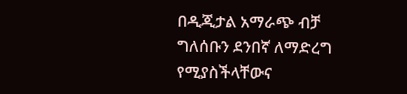በዲጂታል አማራጭ ብቻ ግለሰቡን ደንበኛ ለማድረግ የሚያስችላቸውና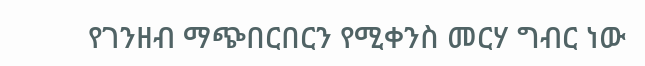የገንዘብ ማጭበርበርን የሚቀንስ መርሃ ግብር ነው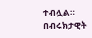ተብሏል።
በብሩክታዊት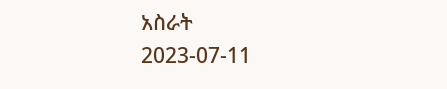አስራት
2023-07-11